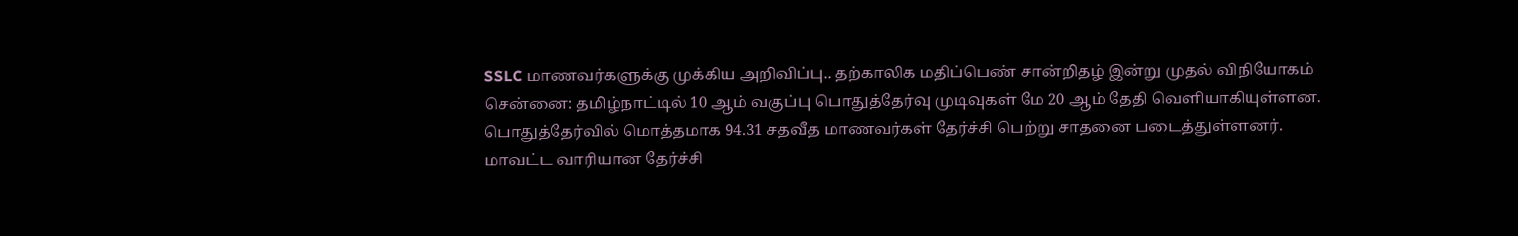SSLC மாணவர்களுக்கு முக்கிய அறிவிப்பு.. தற்காலிக மதிப்பெண் சான்றிதழ் இன்று முதல் விநியோகம்
சென்னை: தமிழ்நாட்டில் 10 ஆம் வகுப்பு பொதுத்தேர்வு முடிவுகள் மே 20 ஆம் தேதி வெளியாகியுள்ளன. பொதுத்தேர்வில் மொத்தமாக 94.31 சதவீத மாணவர்கள் தேர்ச்சி பெற்று சாதனை படைத்துள்ளனர். மாவட்ட வாரியான தேர்ச்சி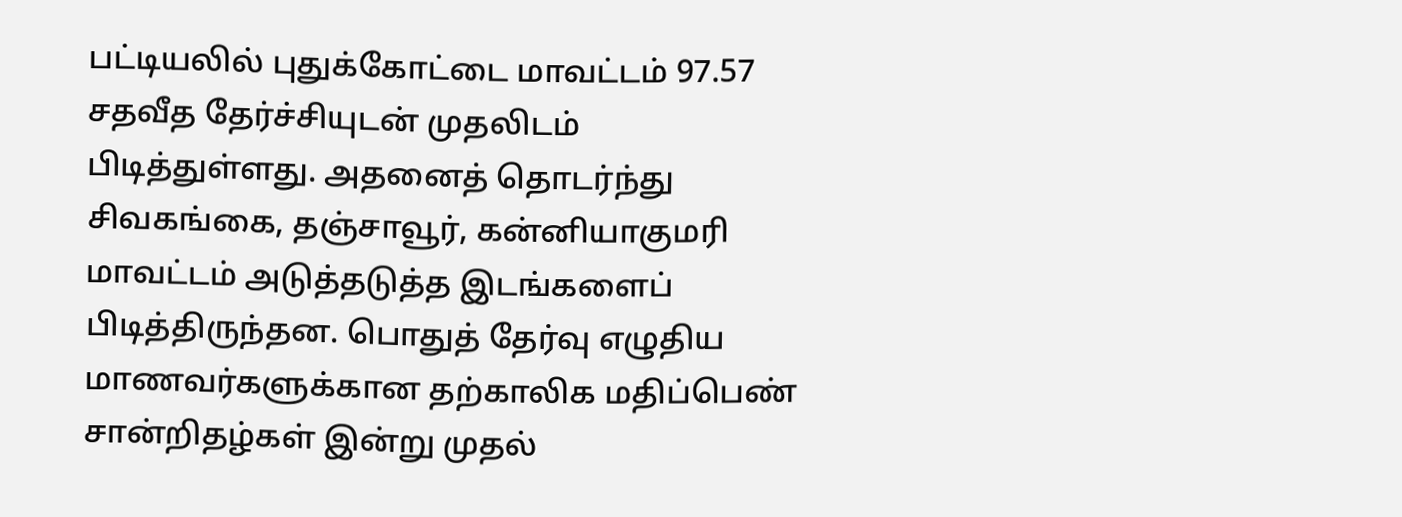பட்டியலில் புதுக்கோட்டை மாவட்டம் 97.57 சதவீத தேர்ச்சியுடன் முதலிடம் பிடித்துள்ளது. அதனைத் தொடர்ந்து சிவகங்கை, தஞ்சாவூர், கன்னியாகுமரி மாவட்டம் அடுத்தடுத்த இடங்களைப் பிடித்திருந்தன. பொதுத் தேர்வு எழுதிய மாணவர்களுக்கான தற்காலிக மதிப்பெண் சான்றிதழ்கள் இன்று முதல்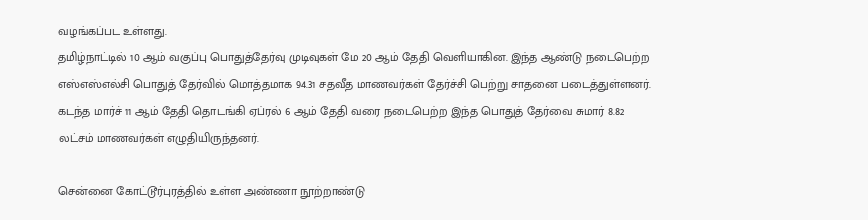வழங்கப்பட உள்ளது.
தமிழ்நாட்டில் 10 ஆம் வகுப்பு பொதுத்தேர்வு முடிவுகள் மே 20 ஆம் தேதி வெளியாகின. இந்த ஆண்டு நடைபெற்ற எஸ்எஸ்எல்சி பொதுத் தேர்வில் மொத்தமாக 94.31 சதவீத மாணவர்கள் தேர்ச்சி பெற்று சாதனை படைத்துள்ளனர். கடந்த மார்ச் 11 ஆம் தேதி தொடங்கி ஏப்ரல் 6 ஆம் தேதி வரை நடைபெற்ற இந்த பொதுத் தேர்வை சுமார் 8.82 லட்சம் மாணவர்கள் எழுதியிருந்தனர்.

சென்னை கோட்டூர்புரத்தில் உள்ள அண்ணா நூற்றாண்டு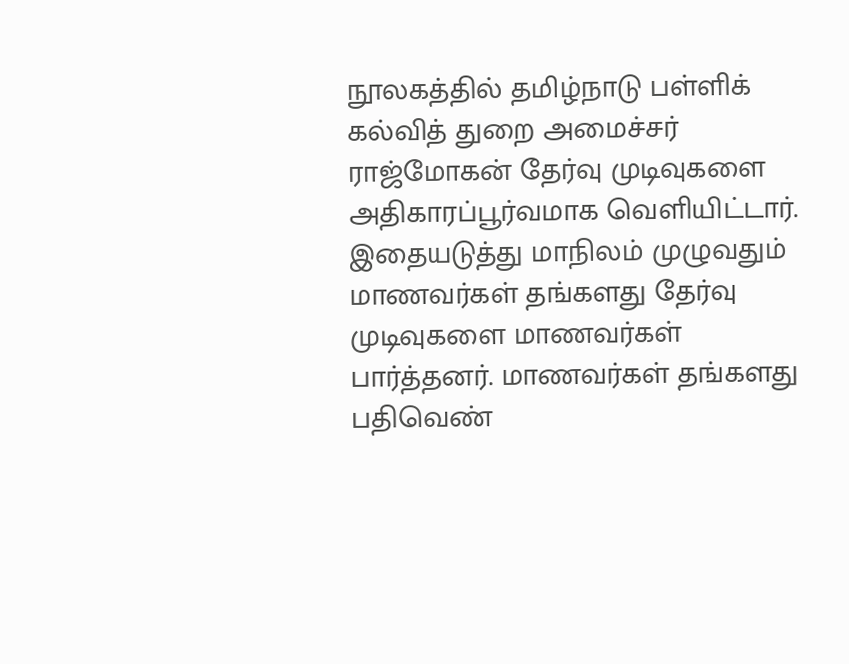நூலகத்தில் தமிழ்நாடு பள்ளிக் கல்வித் துறை அமைச்சர் ராஜ்மோகன் தேர்வு முடிவுகளை அதிகாரப்பூர்வமாக வெளியிட்டார். இதையடுத்து மாநிலம் முழுவதும் மாணவர்கள் தங்களது தேர்வு முடிவுகளை மாணவர்கள் பார்த்தனர். மாணவர்கள் தங்களது பதிவெண்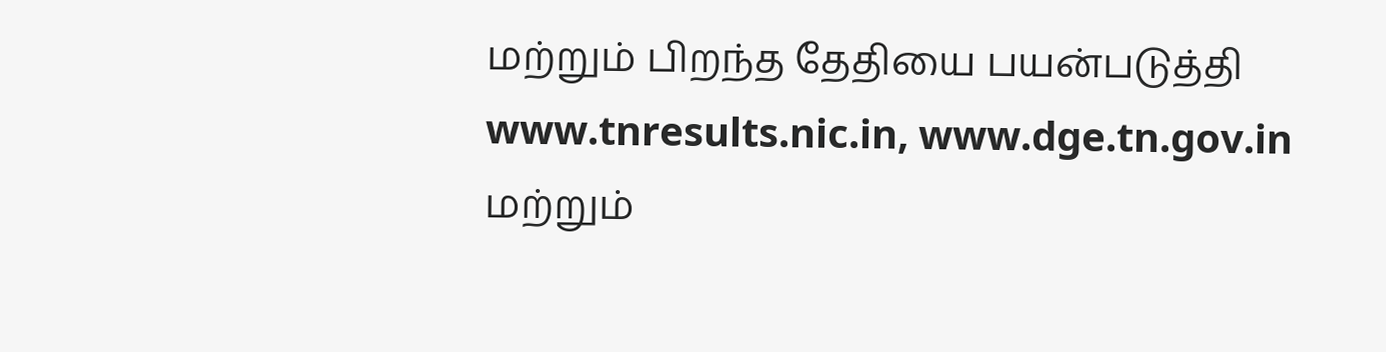மற்றும் பிறந்த தேதியை பயன்படுத்தி www.tnresults.nic.in, www.dge.tn.gov.in மற்றும்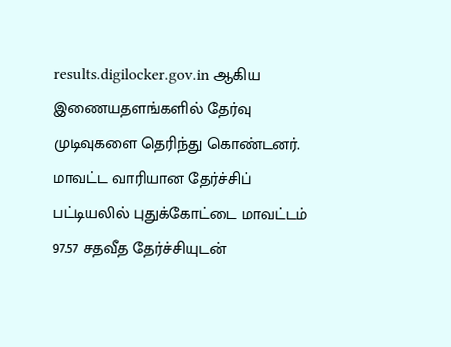results.digilocker.gov.in ஆகிய இணையதளங்களில் தேர்வு முடிவுகளை தெரிந்து கொண்டனர்.
மாவட்ட வாரியான தேர்ச்சிப் பட்டியலில் புதுக்கோட்டை மாவட்டம் 97.57 சதவீத தேர்ச்சியுடன்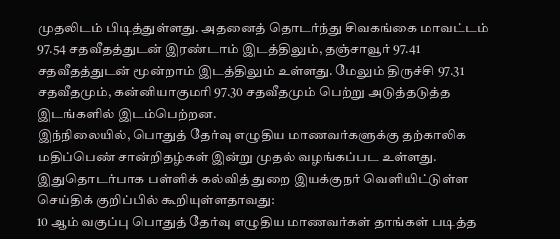முதலிடம் பிடித்துள்ளது. அதனைத் தொடர்ந்து சிவகங்கை மாவட்டம் 97.54 சதவீதத்துடன் இரண்டாம் இடத்திலும், தஞ்சாவூர் 97.41 சதவீதத்துடன் மூன்றாம் இடத்திலும் உள்ளது. மேலும் திருச்சி 97.31 சதவீதமும், கன்னியாகுமரி 97.30 சதவீதமும் பெற்று அடுத்தடுத்த இடங்களில் இடம்பெற்றன.
இந்நிலையில், பொதுத் தேர்வு எழுதிய மாணவர்களுக்கு தற்காலிக மதிப்பெண் சான்றிதழ்கள் இன்று முதல் வழங்கப்பட உள்ளது. இதுதொடர்பாக பள்ளிக் கல்வித் துறை இயக்குநர் வெளியிட்டுள்ள செய்திக் குறிப்பில் கூறியுள்ளதாவது:
10 ஆம் வகுப்பு பொதுத் தேர்வு எழுதிய மாணவர்கள் தாங்கள் படித்த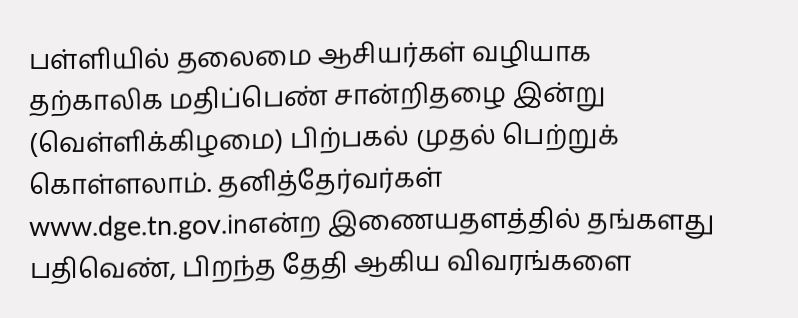பள்ளியில் தலைமை ஆசியர்கள் வழியாக தற்காலிக மதிப்பெண் சான்றிதழை இன்று (வெள்ளிக்கிழமை) பிற்பகல் முதல் பெற்றுக் கொள்ளலாம். தனித்தேர்வர்கள் www.dge.tn.gov.inஎன்ற இணையதளத்தில் தங்களது பதிவெண், பிறந்த தேதி ஆகிய விவரங்களை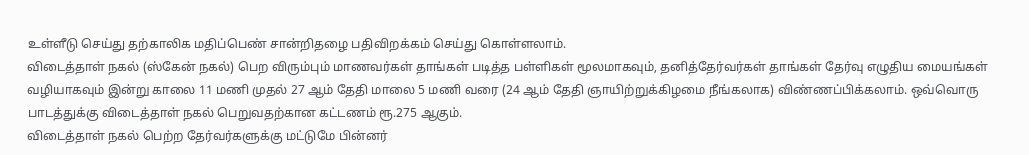உள்ளீடு செய்து தற்காலிக மதிப்பெண் சான்றிதழை பதிவிறக்கம் செய்து கொள்ளலாம்.
விடைத்தாள் நகல் (ஸ்கேன் நகல்) பெற விரும்பும் மாணவர்கள் தாங்கள் படித்த பள்ளிகள் மூலமாகவும், தனித்தேர்வர்கள் தாங்கள் தேர்வு எழுதிய மையங்கள் வழியாகவும் இன்று காலை 11 மணி முதல் 27 ஆம் தேதி மாலை 5 மணி வரை (24 ஆம் தேதி ஞாயிற்றுக்கிழமை நீங்கலாக) விண்ணப்பிக்கலாம். ஒவ்வொரு பாடத்துக்கு விடைத்தாள் நகல் பெறுவதற்கான கட்டணம் ரூ.275 ஆகும்.
விடைத்தாள் நகல் பெற்ற தேர்வர்களுக்கு மட்டுமே பின்னர்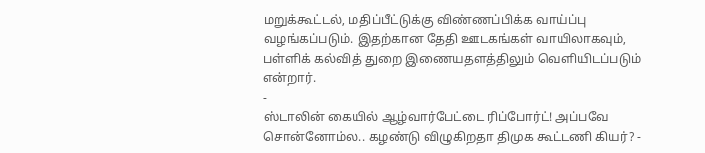மறுக்கூட்டல், மதிப்பீட்டுக்கு விண்ணப்பிக்க வாய்ப்பு வழங்கப்படும். இதற்கான தேதி ஊடகங்கள் வாயிலாகவும், பள்ளிக் கல்வித் துறை இணையதளத்திலும் வெளியிடப்படும் என்றார்.
-
ஸ்டாலின் கையில் ஆழ்வார்பேட்டை ரிப்போர்ட்! அப்பவே சொன்னோம்ல.. கழண்டு விழுகிறதா திமுக கூட்டணி கியர்? -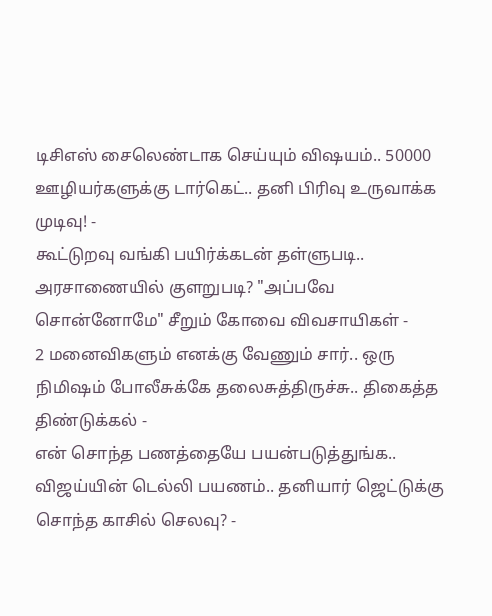டிசிஎஸ் சைலெண்டாக செய்யும் விஷயம்.. 50000 ஊழியர்களுக்கு டார்கெட்.. தனி பிரிவு உருவாக்க முடிவு! -
கூட்டுறவு வங்கி பயிர்க்கடன் தள்ளுபடி.. அரசாணையில் குளறுபடி? "அப்பவே சொன்னோமே" சீறும் கோவை விவசாயிகள் -
2 மனைவிகளும் எனக்கு வேணும் சார்.. ஒரு நிமிஷம் போலீசுக்கே தலைசுத்திருச்சு.. திகைத்த திண்டுக்கல் -
என் சொந்த பணத்தையே பயன்படுத்துங்க.. விஜய்யின் டெல்லி பயணம்.. தனியார் ஜெட்டுக்கு சொந்த காசில் செலவு? -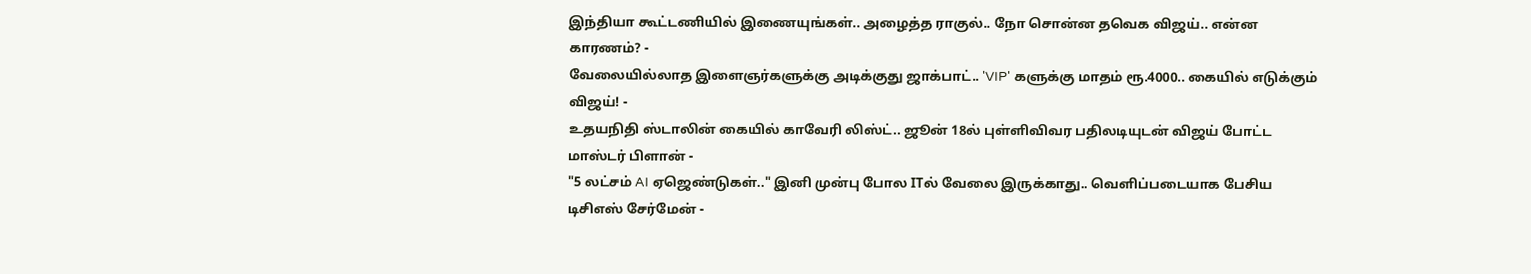இந்தியா கூட்டணியில் இணையுங்கள்.. அழைத்த ராகுல்.. நோ சொன்ன தவெக விஜய்.. என்ன காரணம்? -
வேலையில்லாத இளைஞர்களுக்கு அடிக்குது ஜாக்பாட்.. 'VIP' களுக்கு மாதம் ரூ.4000.. கையில் எடுக்கும் விஜய்! -
உதயநிதி ஸ்டாலின் கையில் காவேரி லிஸ்ட்.. ஜூன் 18ல் புள்ளிவிவர பதிலடியுடன் விஜய் போட்ட மாஸ்டர் பிளான் -
"5 லட்சம் AI ஏஜெண்டுகள்.." இனி முன்பு போல ITல் வேலை இருக்காது.. வெளிப்படையாக பேசிய டிசிஎஸ் சேர்மேன் -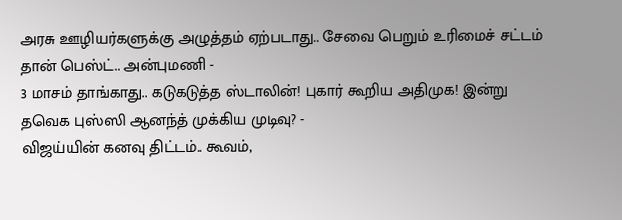அரசு ஊழியர்களுக்கு அழுத்தம் ஏற்படாது.. சேவை பெறும் உரிமைச் சட்டம் தான் பெஸ்ட்.. அன்புமணி -
3 மாசம் தாங்காது.. கடுகடுத்த ஸ்டாலின்! புகார் கூறிய அதிமுக! இன்று தவெக புஸ்ஸி ஆனந்த் முக்கிய முடிவு? -
விஜய்யின் கனவு திட்டம்.. கூவம்,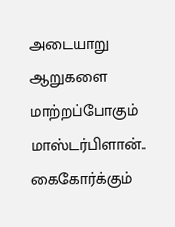அடையாறு ஆறுகளை மாற்றப்போகும் மாஸ்டர்பிளான்.. கைகோர்க்கும்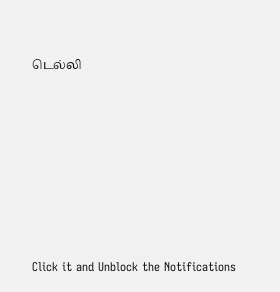டெல்லி












Click it and Unblock the Notifications